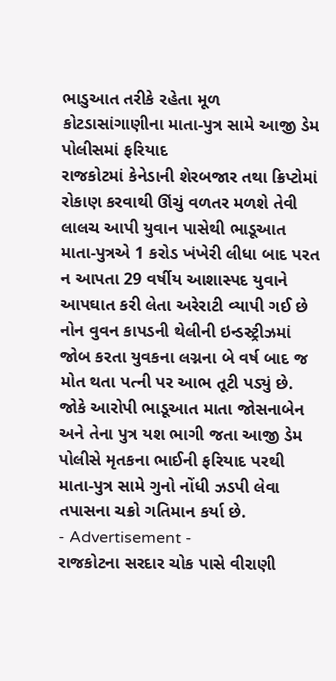ભાડુઆત તરીકે રહેતા મૂળ કોટડાસાંગાણીના માતા-પુત્ર સામે આજી ડેમ પોલીસમાં ફરિયાદ
રાજકોટમાં કેનેડાની શેરબજાર તથા ક્રિપ્ટોમાં રોકાણ કરવાથી ઊંચું વળતર મળશે તેવી લાલચ આપી યુવાન પાસેથી ભાડૂઆત માતા-પુત્રએ 1 કરોડ ખંખેરી લીધા બાદ પરત ન આપતા 29 વર્ષીય આશાસ્પદ યુવાને આપઘાત કરી લેતા અરેરાટી વ્યાપી ગઈ છે નોન વુવન કાપડની થેલીની ઇન્ડસ્ટ્રીઝમાં જોબ કરતા યુવકના લગ્નના બે વર્ષ બાદ જ મોત થતા પત્ની પર આભ તૂટી પડ્યું છે. જોકે આરોપી ભાડૂઆત માતા જોસનાબેન અને તેના પુત્ર યશ ભાગી જતા આજી ડેમ પોલીસે મૃતકના ભાઈની ફરિયાદ પરથી માતા-પુત્ર સામે ગુનો નોંધી ઝડપી લેવા તપાસના ચક્રો ગતિમાન કર્યા છે.
- Advertisement -
રાજકોટના સરદાર ચોક પાસે વીરાણી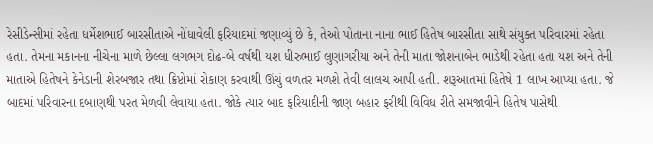રેસીડેન્સીમાં રહેતા ધર્મેશભાઈ બારસીતાએ નોંધાવેલી ફરિયાદમાં જણાવ્યું છે કે, તેઓ પોતાના નાના ભાઈ હિતેષ બારસીતા સાથે સંયુક્ત પરિવારમાં રહેતા હતા. તેમના મકાનના નીચેના માળે છેલ્લા લગભગ દોઢ-બે વર્ષથી યશ ધીરુભાઈ લુણાગરીયા અને તેની માતા જોશનાબેન ભાડેથી રહેતા હતા યશ અને તેની માતાએ હિતેષને કેનેડાની શેરબજાર તથા ક્રિપ્ટોમાં રોકાણ કરવાથી ઊંચું વળતર મળશે તેવી લાલચ આપી હતી. શરૂઆતમાં હિતેષે 1 લાખ આપ્યા હતા. જે બાદમાં પરિવારના દબાણથી પરત મેળવી લેવાયા હતા. જોકે ત્યાર બાદ ફરિયાદીની જાણ બહાર ફરીથી વિવિધ રીતે સમજાવીને હિતેષ પાસેથી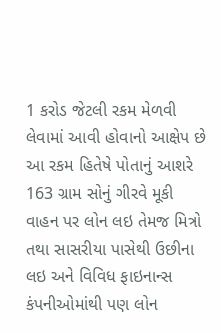1 કરોડ જેટલી રકમ મેળવી લેવામાં આવી હોવાનો આક્ષેપ છે આ રકમ હિતેષે પોતાનું આશરે 163 ગ્રામ સોનું ગીરવે મૂકી વાહન પર લોન લઇ તેમજ મિત્રો તથા સાસરીયા પાસેથી ઉછીના લઇ અને વિવિધ ફાઇનાન્સ કંપનીઓમાંથી પણ લોન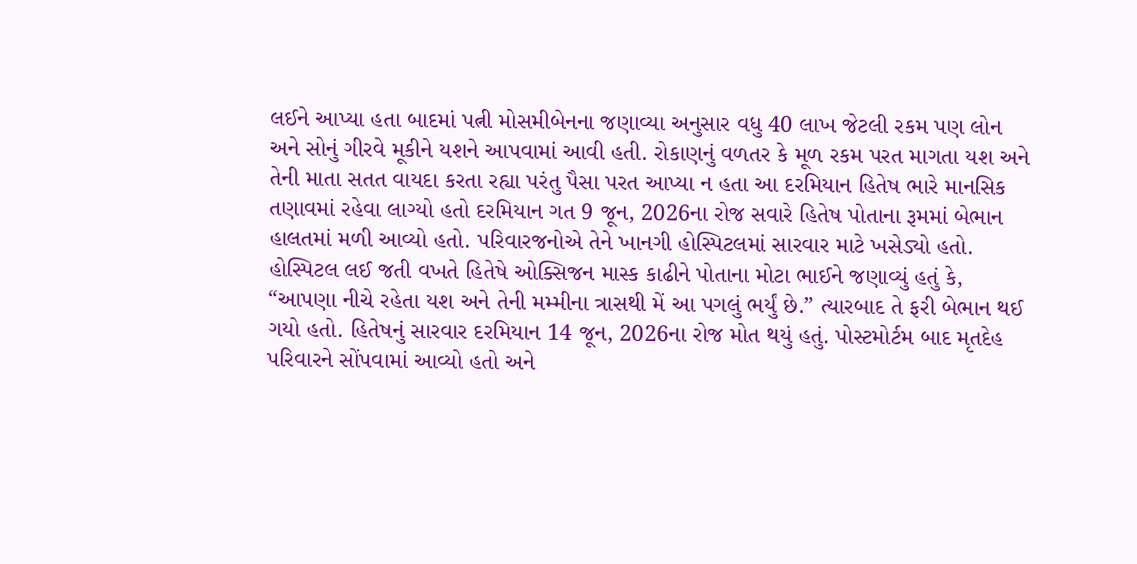લઈને આપ્યા હતા બાદમાં પત્ની મોસમીબેનના જણાવ્યા અનુસાર વધુ 40 લાખ જેટલી રકમ પણ લોન અને સોનું ગીરવે મૂકીને યશને આપવામાં આવી હતી. રોકાણનું વળતર કે મૂળ રકમ પરત માગતા યશ અને તેની માતા સતત વાયદા કરતા રહ્યા પરંતુ પૈસા પરત આપ્યા ન હતા આ દરમિયાન હિતેષ ભારે માનસિક તણાવમાં રહેવા લાગ્યો હતો દરમિયાન ગત 9 જૂન, 2026ના રોજ સવારે હિતેષ પોતાના રૂમમાં બેભાન હાલતમાં મળી આવ્યો હતો. પરિવારજનોએ તેને ખાનગી હોસ્પિટલમાં સારવાર માટે ખસેડ્યો હતો. હોસ્પિટલ લઈ જતી વખતે હિતેષે ઓક્સિજન માસ્ક કાઢીને પોતાના મોટા ભાઈને જણાવ્યું હતું કે, “આપણા નીચે રહેતા યશ અને તેની મમ્મીના ત્રાસથી મેં આ પગલું ભર્યું છે.” ત્યારબાદ તે ફરી બેભાન થઈ ગયો હતો. હિતેષનું સારવાર દરમિયાન 14 જૂન, 2026ના રોજ મોત થયું હતું. પોસ્ટમોર્ટમ બાદ મૃતદેહ પરિવારને સોંપવામાં આવ્યો હતો અને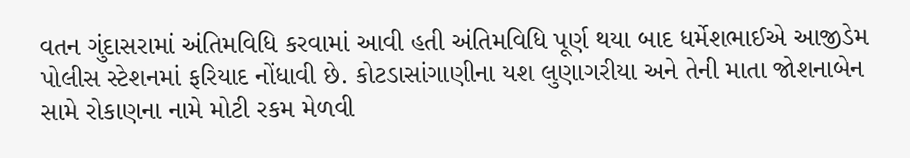વતન ગુંદાસરામાં અંતિમવિધિ કરવામાં આવી હતી અંતિમવિધિ પૂર્ણ થયા બાદ ધર્મેશભાઈએ આજીડેમ પોલીસ સ્ટેશનમાં ફરિયાદ નોંધાવી છે. કોટડાસાંગાણીના યશ લુણાગરીયા અને તેની માતા જોશનાબેન સામે રોકાણના નામે મોટી રકમ મેળવી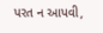પરત ન આપવી,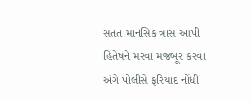સતત માનસિક ત્રાસ આપી હિતેષને મરવા મજબૂર કરવા અંગે પોલીસે ફરિયાદ નોંધી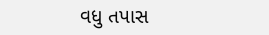વધુ તપાસ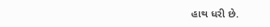હાથ ધરી છે.